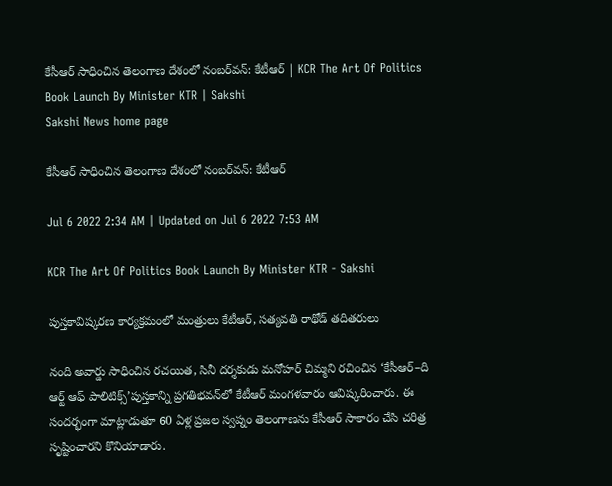కేసీఆర్‌ సాధించిన తెలంగాణ దేశంలో నంబర్‌వన్‌: కేటీఆర్‌ | KCR The Art Of Politics Book Launch By Minister KTR | Sakshi
Sakshi News home page

కేసీఆర్‌ సాధించిన తెలంగాణ దేశంలో నంబర్‌వన్‌: కేటీఆర్‌

Jul 6 2022 2:34 AM | Updated on Jul 6 2022 7:53 AM

KCR The Art Of Politics Book Launch By Minister KTR - Sakshi

పుస్తకావిష్కరణ కార్యక్రమంలో మంత్రులు కేటీఆర్, సత్యవతి రాథోడ్‌ తదితరులు

నంది అవార్డు సాధించిన రచయిత, సినీ దర్శకుడు మనోహర్‌ చిమ్మని రచించిన ‘కేసీఆర్‌–ది ఆర్ట్‌ ఆఫ్‌ పాలిటిక్స్‌’పుస్తకాన్ని ప్రగతిభవన్‌లో కేటీఆర్‌ మంగళవారం ఆవిష్కరించారు. ఈ సందర్భంగా మాట్లాడుతూ 60 ఏళ్ల ప్రజల స్వప్నం తెలంగాణను కేసీఆర్‌ సాకారం చేసి చరిత్ర సృష్టించారని కొనియాడారు.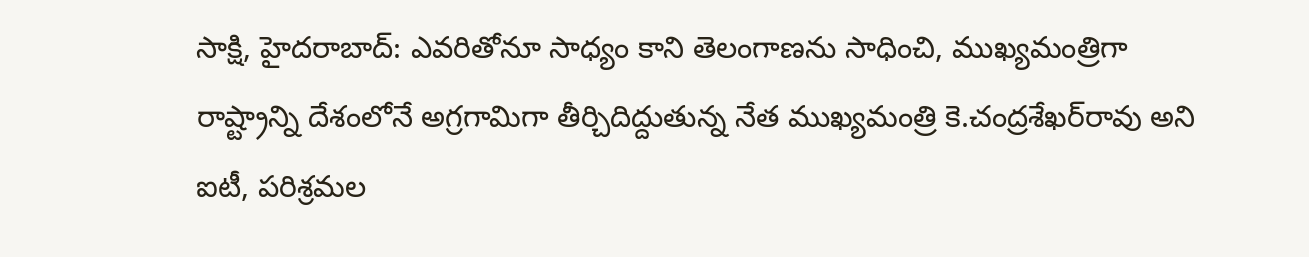సాక్షి, హైదరాబాద్‌: ఎవరితోనూ సాధ్యం కాని తెలంగాణను సాధించి, ముఖ్యమంత్రిగా రాష్ట్రాన్ని దేశంలోనే అగ్రగామిగా తీర్చిదిద్దుతున్న నేత ముఖ్యమంత్రి కె.చంద్రశేఖర్‌రావు అని ఐటీ, పరిశ్రమల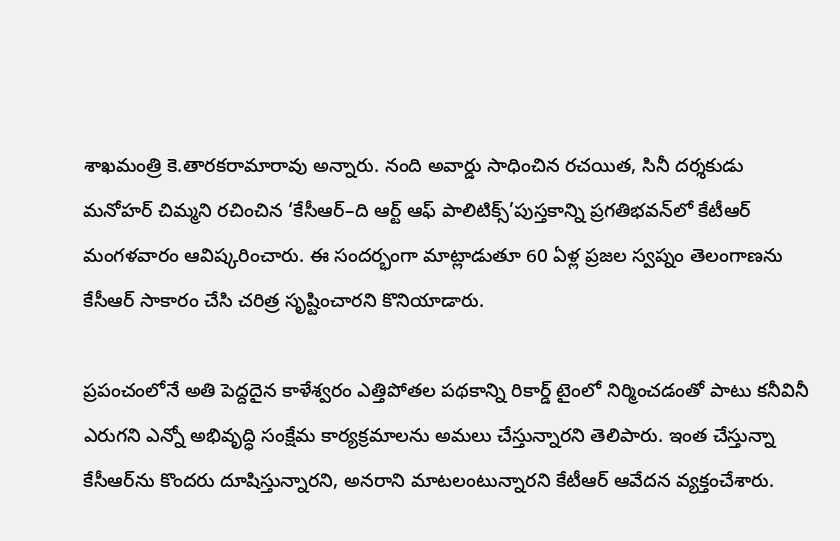శాఖమంత్రి కె.తారకరామారావు అన్నారు. నంది అవార్డు సాధించిన రచయిత, సినీ దర్శకుడు మనోహర్‌ చిమ్మని రచించిన ‘కేసీఆర్‌–ది ఆర్ట్‌ ఆఫ్‌ పాలిటిక్స్‌’పుస్తకాన్ని ప్రగతిభవన్‌లో కేటీఆర్‌ మంగళవారం ఆవిష్కరించారు. ఈ సందర్భంగా మాట్లాడుతూ 60 ఏళ్ల ప్రజల స్వప్నం తెలంగాణను కేసీఆర్‌ సాకారం చేసి చరిత్ర సృష్టించారని కొనియాడారు.

ప్రపంచంలోనే అతి పెద్దదైన కాళేశ్వరం ఎత్తిపోతల పథకాన్ని రికార్డ్‌ టైంలో నిర్మించడంతో పాటు కనీవినీ ఎరుగని ఎన్నో అభివృద్ధి సంక్షేమ కార్యక్రమాలను అమలు చేస్తున్నారని తెలిపారు. ఇంత చేస్తున్నా కేసీఆర్‌ను కొందరు దూషిస్తున్నారని, అనరాని మాటలంటున్నారని కేటీఆర్‌ ఆవేదన వ్యక్తంచేశారు.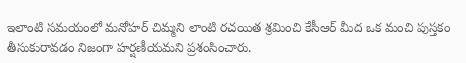ఇలాంటి సమయంలో మనోహర్‌ చిమ్మని లాంటి రచయిత శ్రమించి కేసీఆర్‌ మీద ఒక మంచి పుస్తకం తీసుకురావడం నిజంగా హర్షణీయమని ప్రశంసించారు.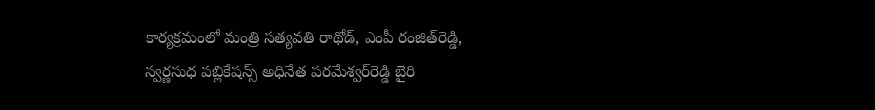కార్యక్రమంలో మంత్రి సత్యవతి రాథోడ్, ఎంపీ రంజిత్‌రెడ్డి, స్వర్ణసుధ పబ్లికేషన్స్‌ అధినేత పరమేశ్వర్‌రెడ్డి బైరి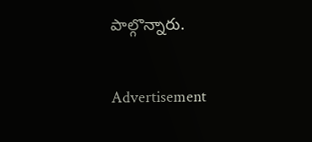పాల్గొన్నారు.

Advertisement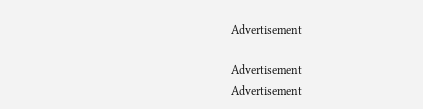Advertisement

Advertisement
Advertisement